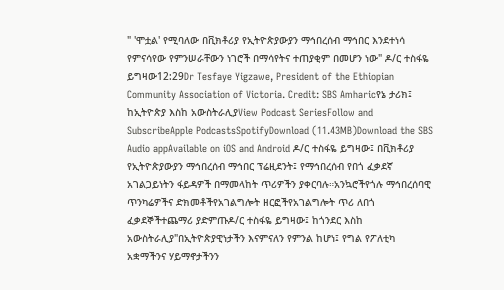" 'ሞቷል' የሚባለው በቪክቶሪያ የኢትዮጵያውያን ማኅበረሰብ ማኅበር እንደተነሳ የምናሳየው የምንሠራቸውን ነገሮች በማሳየትና ተጠያቂም በመሆን ነው" ዶ/ር ተስፋዬ ይግዛው12:29Dr Tesfaye Yigzawe, President of the Ethiopian Community Association of Victoria. Credit: SBS Amharicየኔ ታሪክ፤ ከኢትዮጵያ እስከ አውስትራሊያView Podcast SeriesFollow and SubscribeApple PodcastsSpotifyDownload (11.43MB)Download the SBS Audio appAvailable on iOS and Android ዶ/ር ተስፋዬ ይግዛው፤ በቪክቶሪያ የኢትዮጵያውያን ማኅበረሰብ ማኅበር ፕሬዚደንት፤ የማኅበረሰብ የበጎ ፈቃደኛ አገልጋይነትን ፋይዳዎች በማመላከት ጥሪዎችን ያቀርባሉ።አንኳሮችየጎሉ ማኅበረሰባዊ ጥንካሬዎችና ድክመቶችየአገልግሎት ዘርፎችየአገልግሎት ጥሪ ለበጎ ፈቃደኞችተጨማሪ ያድምጡዶ/ር ተስፋዬ ይግዛው፤ ከጎንደር እስከ አውስትራሊያ"በኢትዮጵያዊነታችን እናምናለን የምንል ከሆነ፤ የግል የፖለቲካ አቋማችንና ሃይማኖታችንን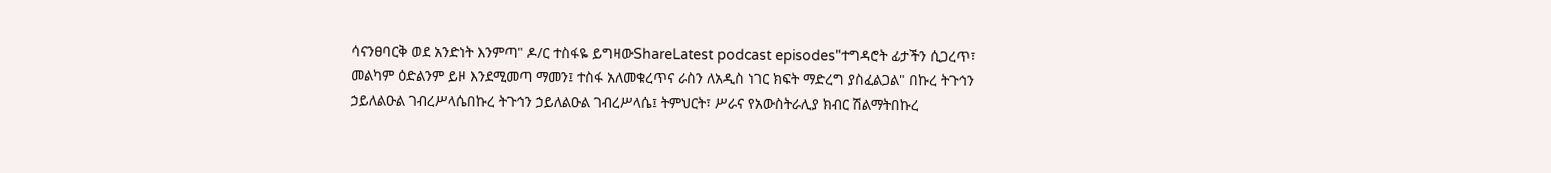ሳናንፀባርቅ ወደ አንድነት እንምጣ" ዶ/ር ተስፋዬ ይግዛውShareLatest podcast episodes"ተግዳሮት ፊታችን ሲጋረጥ፣ መልካም ዕድልንም ይዞ እንደሚመጣ ማመን፤ ተስፋ አለመቁረጥና ራስን ለአዲስ ነገር ክፍት ማድረግ ያስፈልጋል" በኩረ ትጉኅን ኃይለልዑል ገብረሥላሴበኩረ ትጉኅን ኃይለልዑል ገብረሥላሴ፤ ትምህርት፣ ሥራና የአውስትራሊያ ክብር ሽልማትበኩረ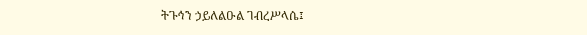ትጉኅን ኃይለልዑል ገብረሥላሴ፤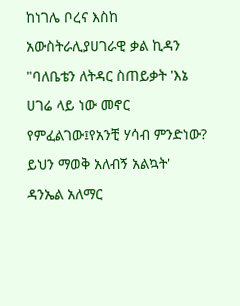ከነገሌ ቦረና እስከ አውስትራሊያሀገራዊ ቃል ኪዳን "ባለቤቴን ለትዳር ስጠይቃት 'እኔ ሀገሬ ላይ ነው መኖር የምፈልገው፤የአንቺ ሃሳብ ምንድነው? ይህን ማወቅ አለብኝ አልኳት' ዳንኤል አለማር